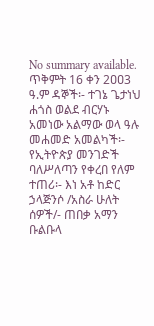No summary available.
ጥቅምት 16 ቀን 2ዐዐ3 ዓ.ም ዳኞች፡- ተገኔ ጌታነህ ሐጎስ ወልደ ብርሃኑ አመነው አልማው ወላ ዓሉ መሐመድ አመልካች፡- የኢትዮጵያ መንገድች ባለሥለጣን የቀረበ የለም ተጠሪ፡- እነ አቶ ከድር ኃላጅንሶ /አስራ ሁለት ሰዎች/- ጠበቃ አማን ቡልቡላ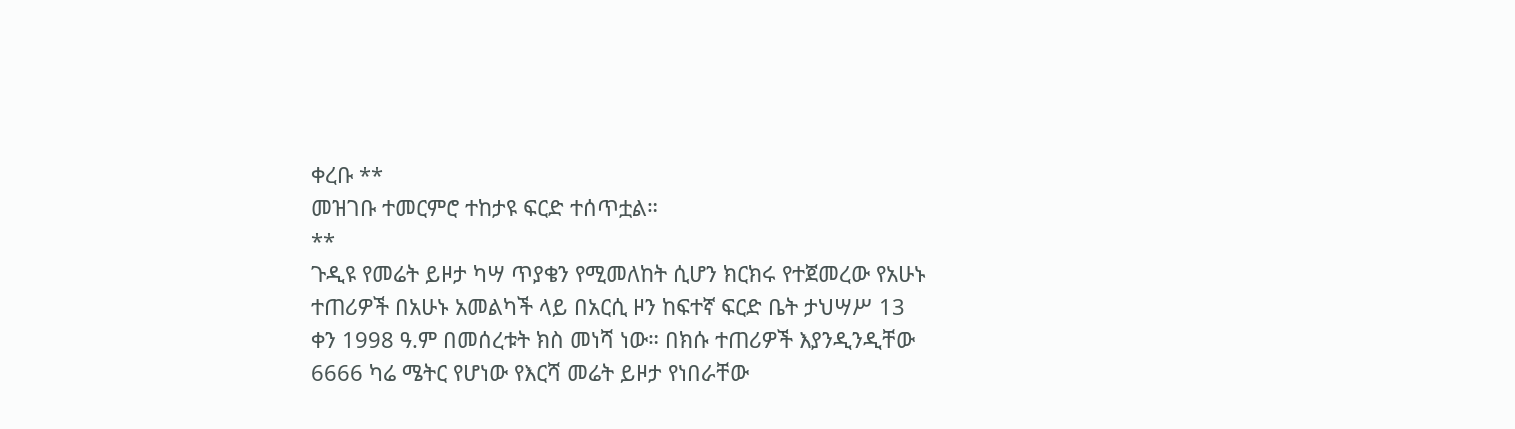ቀረቡ **
መዝገቡ ተመርምሮ ተከታዩ ፍርድ ተሰጥቷል።
**
ጉዲዩ የመሬት ይዞታ ካሣ ጥያቄን የሚመለከት ሲሆን ክርክሩ የተጀመረው የአሁኑ ተጠሪዎች በአሁኑ አመልካች ላይ በአርሲ ዞን ከፍተኛ ፍርድ ቤት ታህሣሥ 13 ቀን 1998 ዓ.ም በመሰረቱት ክስ መነሻ ነው። በክሱ ተጠሪዎች እያንዲንዲቸው 6666 ካሬ ሜትር የሆነው የእርሻ መሬት ይዞታ የነበራቸው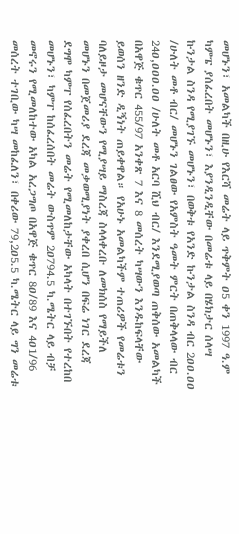መሆኑን፣ አመልካች በዚሁ የእርሻ መሬት ላይ ጥቅምት ዐ5 ቀን 1997 ዓ.ም ካምፔ ያሰፈረበት መሆኑን፣ እያንዲንዲቸው በመሬቱ ላይ በሄክታር ሰላሣ ኩንታል ስንዳ የሚያገኙ መሆኑን፣ በወቅቱ የአንድ ኩንታል ስንዳ ብር 2ዐዐ.ዐዐ /ሁለት መቶ ብር/ መሆኑን ገልፀው የአምስት ዓመት ምርት በጠቅላላው ብር 24ዐ,ዐዐዐ.ዐዐ /ሁለት መቶ አርባ ሺህ ብር/ እንደሚያወጣ ጠቅሰው አመልካች በአዋጅ ቁጥር 455/97 አንቀጽ 7 እና 8 መሰረት ካሣውን እንዱከፍላቸው ይወሰን ዘንድ ዲኝነት ጠይቀዋል። የአሁኑ አመልካችም ተጠሪዎች የመሬቱን ባለይዞታ መሆናቸውን የሚያሣይ ማስረጃ ስላላቀረቡ ለመክሰስ የማይችለ መሆኑን በመጀመሪያ ደረጃ መቃወሚያነት ያቀረበ ሲሆን በፍሬ ነገር ደረጃ ደግሞ ካምፐ የሰፈረበትን መሬት የሚመለከታቸው አካላት በተገኙበት የተረከበ መሆኑን፣ ካምፐ ከሰፈረሰበት መሬት ውስጥም 2ዐ794.5 ካ.ሜትር ላይ ብቻ መኖሩን የሚመለከተው አካል አረጋግጦ በአዋጅ ቁጥር 8ዐ/89 እና 4ዐ1/96 መሰረት ተገቢው ካሣ መከፈለን፣ በቀሪው 79,2ዐ5.5 ካ.ሜትር ላይ ግን መሬቱ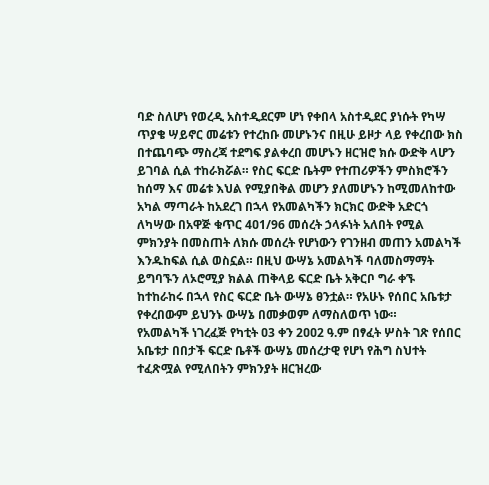ባድ ስለሆነ የወረዲ አስተዲደርም ሆነ የቀበላ አስተዲደር ያነሱት የካሣ ጥያቄ ሣይኖር መሬቱን የተረከቡ መሆኑንና በዚሁ ይዞታ ላይ የቀረበው ክስ በተጨባጭ ማስረጃ ተደግፍ ያልቀረበ መሆኑን ዘርዝሮ ክሱ ውድቅ ላሆን ይገባል ሲል ተከራክሯል። የስር ፍርድ ቤትም የተጠሪዎችን ምስክሮችን ከሰማ እና መሬቱ እህል የሚያበቅል መሆን ያለመሆኑን ከሚመለከተው አካል ማጣራት ከአደረገ በኋላ የአመልካችን ክርክር ውድቅ አድርጎ ለካሣው በአዋጅ ቁጥር 4ዐ1/96 መሰረት ኃላፉነት አለበት የሚል ምክንያት በመስጠት ለክሱ መሰረት የሆነውን የገንዘብ መጠን አመልካች እንዱከፍል ሲል ወስኗል። በዚህ ውሣኔ አመልካች ባለመስማማት ይግባኙን ለኦሮሚያ ክልል ጠቅላይ ፍርድ ቤት አቅርቦ ግራ ቀኙ ከተከራከሩ በኋላ የስር ፍርድ ቤት ውሣኔ ፀንቷል። የአሁኑ የሰበር አቤቱታ የቀረበውም ይህንኑ ውሣኔ በመቃወም ለማስለወጥ ነው።
የአመልካች ነገረፈጅ የካቲት ዐ3 ቀን 2ዐዐ2 ዓ.ም በፃፈት ሦስት ገጽ የሰበር አቤቱታ በበታች ፍርድ ቤቶች ውሣኔ መሰረታዊ የሆነ የሕግ ስህተት ተፈጽሟል የሚለበትን ምክንያት ዘርዝረው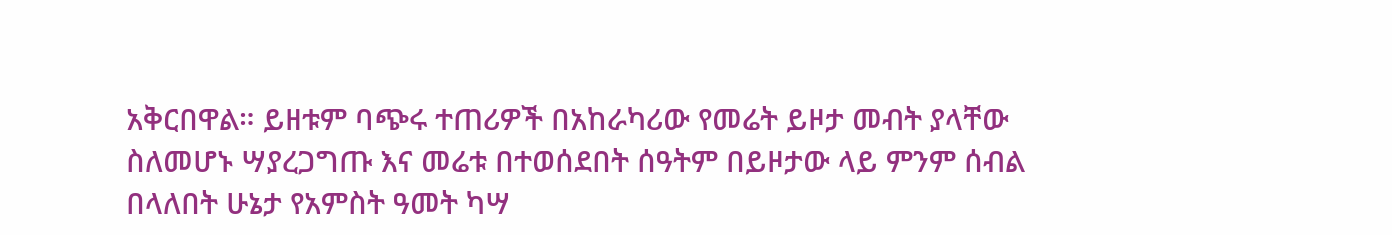አቅርበዋል። ይዘቱም ባጭሩ ተጠሪዎች በአከራካሪው የመሬት ይዞታ መብት ያላቸው ስለመሆኑ ሣያረጋግጡ እና መሬቱ በተወሰደበት ሰዓትም በይዞታው ላይ ምንም ሰብል በላለበት ሁኔታ የአምስት ዓመት ካሣ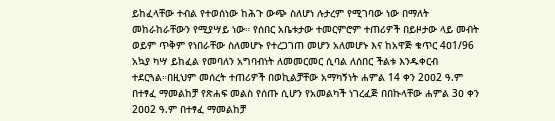ይከፈላቸው ተብል የተወሰነው ከሕጉ ውጭ ስለሆነ ሉታረም የሚገባው ነው በማለት መከራከራቸውን የሚያሣይ ነው። የሰበር አቤቱታው ተመርምሮም ተጠሪዎች በይዞታው ላይ መብት ወይም ጥቅም የነበራቸው ስለመሆኑ የተረጋገጠ መሆን አለመሆኑ እና ከአዋጅ ቁጥር 4ዐ1/96 አኳያ ካሣ ይከፈል የመባለን አግባብነት ለመመርመር ሲባል ለሰበር ችልቱ እንዱቀርብ ተደርጓል።በዚህም መሰረት ተጠሪዎች በወኪልቻቸው አማካኝነት ሐምል 14 ቀን 2ዐዐ2 ዓ.ም በተፃፈ ማመልከቻ የጽሐፍ መልስ የሰጡ ሲሆን የአመልካች ነገረፈጅ በበኩላቸው ሐምል 3ዐ ቀን 2ዐዐ2 ዓ.ም በተፃፈ ማመልከቻ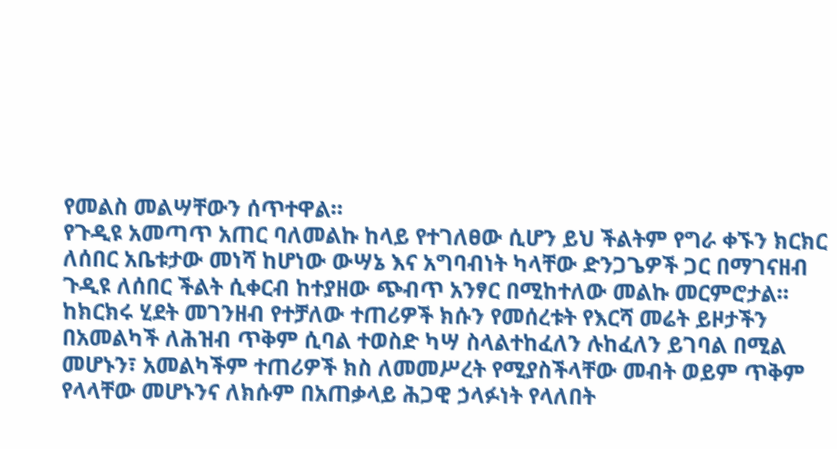የመልስ መልሣቸውን ሰጥተዋል።
የጉዲዩ አመጣጥ አጠር ባለመልኩ ከላይ የተገለፀው ሲሆን ይህ ችልትም የግራ ቀኙን ክርክር ለሰበር አቤቱታው መነሻ ከሆነው ውሣኔ እና አግባብነት ካላቸው ድንጋጌዎች ጋር በማገናዘብ ጉዲዩ ለሰበር ችልት ሲቀርብ ከተያዘው ጭብጥ አንፃር በሚከተለው መልኩ መርምሮታል።
ከክርክሩ ሂደት መገንዘብ የተቻለው ተጠሪዎች ክሱን የመሰረቱት የእርሻ መሬት ይዞታችን በአመልካች ለሕዝብ ጥቅም ሲባል ተወስድ ካሣ ስላልተከፈለን ሉከፈለን ይገባል በሚል መሆኑን፣ አመልካችም ተጠሪዎች ክስ ለመመሥረት የሚያስችላቸው መብት ወይም ጥቅም የላላቸው መሆኑንና ለክሱም በአጠቃላይ ሕጋዊ ኃላፉነት የላለበት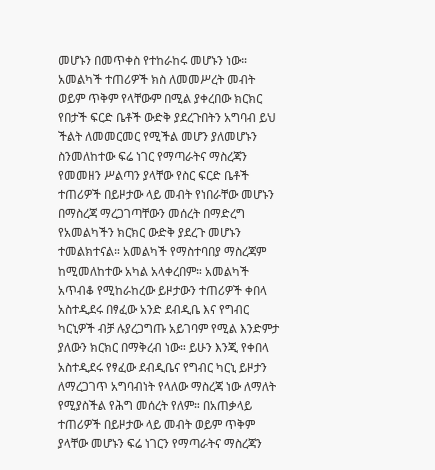መሆኑን በመጥቀስ የተከራከሩ መሆኑን ነው።
አመልካች ተጠሪዎች ክስ ለመመሥረት መብት ወይም ጥቅም የላቸውም በሚል ያቀረበው ክርክር የበታች ፍርድ ቤቶች ውድቅ ያደረጉበትን አግባብ ይህ ችልት ለመመርመር የሚችል መሆን ያለመሆኑን ስንመለከተው ፍሬ ነገር የማጣራትና ማስረጃን የመመዘን ሥልጣን ያላቸው የስር ፍርድ ቤቶች ተጠሪዎች በይዞታው ላይ መብት የነበራቸው መሆኑን በማስረጃ ማረጋገጣቸውን መሰረት በማድረግ የአመልካችን ክርክር ውድቅ ያደረጉ መሆኑን ተመልክተናል። አመልካች የማስተባበያ ማስረጃም ከሚመለከተው አካል አላቀረበም። አመልካች አጥብቆ የሚከራከረው ይዞታውን ተጠሪዎች ቀበላ አስተዲደሩ በፃፈው አንድ ደብዲቤ እና የግብር ካርኒዎች ብቻ ሉያረጋግጡ አይገባም የሚል እንድምታ ያለውን ክርክር በማቅረብ ነው። ይሁን እንጂ የቀበላ አስተዲደሩ የፃፈው ደብዲቤና የግብር ካርኒ ይዞታን ለማረጋገጥ አግባብነት የላለው ማስረጃ ነው ለማለት የሚያስችል የሕግ መሰረት የለም። በአጠቃላይ ተጠሪዎች በይዞታው ላይ መብት ወይም ጥቅም ያላቸው መሆኑን ፍሬ ነገርን የማጣራትና ማስረጃን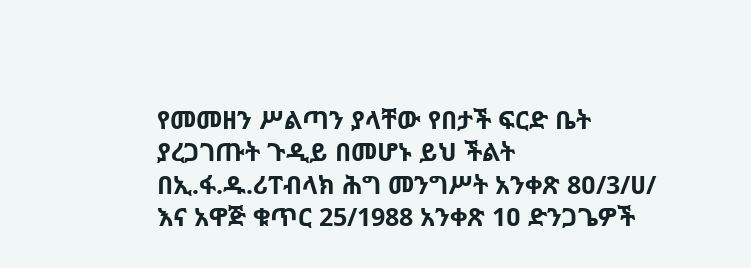የመመዘን ሥልጣን ያላቸው የበታች ፍርድ ቤት ያረጋገጡት ጉዲይ በመሆኑ ይህ ችልት በኢ.ፋ.ዱ.ሪፐብላክ ሕግ መንግሥት አንቀጽ 8ዐ/3/ሀ/ እና አዋጅ ቁጥር 25/1988 አንቀጽ 1ዐ ድንጋጌዎች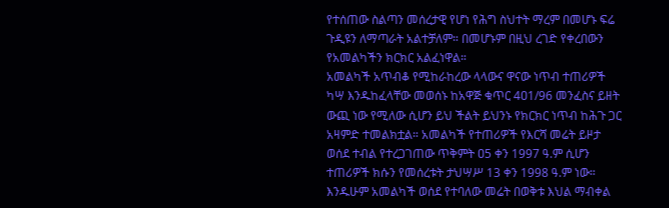የተሰጠው ስልጣን መሰረታዊ የሆነ የሕግ ስህተት ማረም በመሆኑ ፍሬ ጉዲዩን ለማጣራት አልተቻለም። በመሆኑም በዚህ ረገድ የቀረበውን የአመልካችን ክርክር አልፈነዋል።
አመልካች አጥብቆ የሚከራከረው ላላውና ዋናው ነጥብ ተጠሪዎች ካሣ እንዱከፈላቸው መወሰኑ ከአዋጅ ቁጥር 4ዐ1/96 መንፈስና ይዘት ውጪ ነው የሚለው ሲሆን ይህ ችልት ይህንኑ የክርክር ነጥብ ከሕጉ ጋር አዛምድ ተመልክቷል። አመልካች የተጠሪዎች የእርሻ መሬት ይዞታ ወሰደ ተብል የተረጋገጠው ጥቅምት ዐ5 ቀን 1997 ዓ.ም ሲሆን ተጠሪዎች ክሱን የመሰረቱት ታህሣሥ 13 ቀን 1998 ዓ.ም ነው። እንዱሁም አመልካች ወሰደ የተባለው መሬት በወቅቱ እህል ማብቀል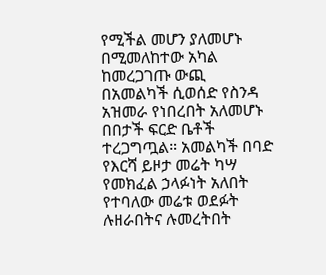የሚችል መሆን ያለመሆኑ በሚመለከተው አካል ከመረጋገጡ ውጪ በአመልካች ሲወሰድ የስንዳ አዝመራ የነበረበት አለመሆኑ በበታች ፍርድ ቤቶች ተረጋግጧል። አመልካች በባድ የእርሻ ይዞታ መሬት ካሣ የመክፈል ኃላፉነት አለበት የተባለው መሬቱ ወደፉት ሉዘራበትና ሉመረትበት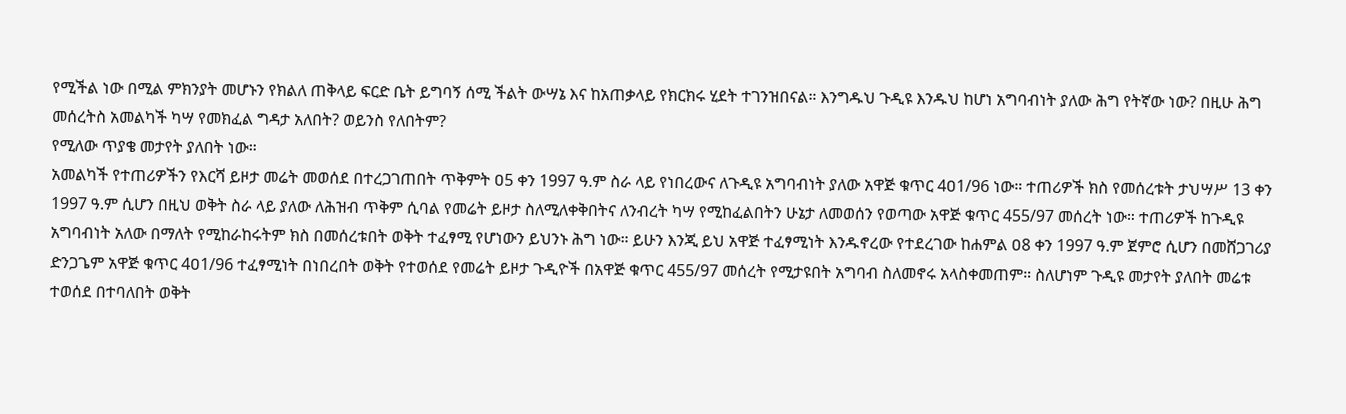የሚችል ነው በሚል ምክንያት መሆኑን የክልለ ጠቅላይ ፍርድ ቤት ይግባኝ ሰሚ ችልት ውሣኔ እና ከአጠቃላይ የክርክሩ ሂደት ተገንዝበናል። እንግዱህ ጉዲዩ እንዱህ ከሆነ አግባብነት ያለው ሕግ የትኛው ነው? በዚሁ ሕግ መሰረትስ አመልካች ካሣ የመክፈል ግዳታ አለበት? ወይንስ የለበትም?
የሚለው ጥያቄ መታየት ያለበት ነው።
አመልካች የተጠሪዎችን የእርሻ ይዞታ መሬት መወሰደ በተረጋገጠበት ጥቅምት ዐ5 ቀን 1997 ዓ.ም ስራ ላይ የነበረውና ለጉዲዩ አግባብነት ያለው አዋጅ ቁጥር 4ዐ1/96 ነው። ተጠሪዎች ክስ የመሰረቱት ታህሣሥ 13 ቀን 1997 ዓ.ም ሲሆን በዚህ ወቅት ስራ ላይ ያለው ለሕዝብ ጥቅም ሲባል የመሬት ይዞታ ስለሚለቀቅበትና ለንብረት ካሣ የሚከፈልበትን ሁኔታ ለመወሰን የወጣው አዋጅ ቁጥር 455/97 መሰረት ነው። ተጠሪዎች ከጉዲዩ አግባብነት አለው በማለት የሚከራከሩትም ክስ በመሰረቱበት ወቅት ተፈፃሚ የሆነውን ይህንኑ ሕግ ነው። ይሁን እንጂ ይህ አዋጅ ተፈፃሚነት እንዱኖረው የተደረገው ከሐምል ዐ8 ቀን 1997 ዓ.ም ጀምሮ ሲሆን በመሸጋገሪያ ድንጋጌም አዋጅ ቁጥር 4ዐ1/96 ተፈፃሚነት በነበረበት ወቅት የተወሰደ የመሬት ይዞታ ጉዲዮች በአዋጅ ቁጥር 455/97 መሰረት የሚታዩበት አግባብ ስለመኖሩ አላስቀመጠም። ስለሆነም ጉዲዩ መታየት ያለበት መሬቱ ተወሰደ በተባለበት ወቅት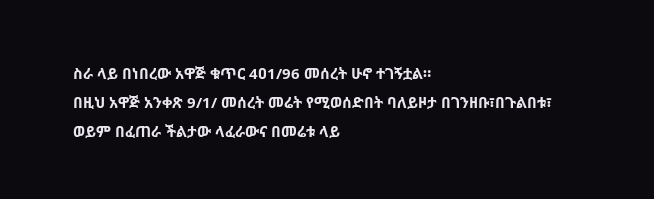ስራ ላይ በነበረው አዋጅ ቁጥር 4ዐ1/96 መሰረት ሁኖ ተገኝቷል።
በዚህ አዋጅ አንቀጽ 9/1/ መሰረት መሬት የሚወሰድበት ባለይዞታ በገንዘቡ፣በጉልበቱ፣ ወይም በፈጠራ ችልታው ላፈራውና በመሬቱ ላይ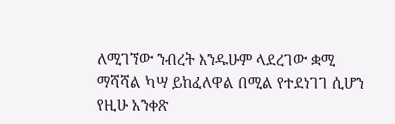ለሚገኘው ንብረት እንዱሁም ላደረገው ቋሚ ማሻሻል ካሣ ይከፈለዋል በሚል የተደነገገ ሲሆን የዚሁ አንቀጽ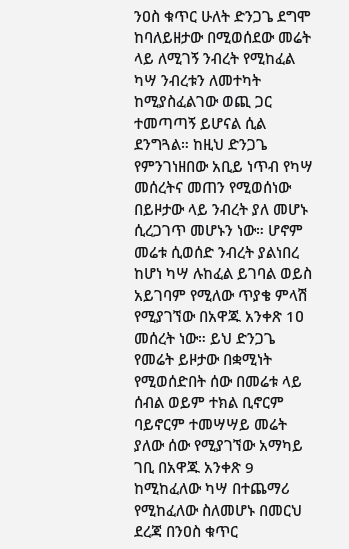ንዐስ ቁጥር ሁለት ድንጋጌ ደግሞ ከባለይዘታው በሚወሰደው መሬት ላይ ለሚገኝ ንብረት የሚከፈል ካሣ ንብረቱን ለመተካት ከሚያስፈልገው ወጪ ጋር ተመጣጣኝ ይሆናል ሲል ደንግጓል። ከዚህ ድንጋጌ የምንገነዘበው አቢይ ነጥብ የካሣ መሰረትና መጠን የሚወሰነው በይዞታው ላይ ንብረት ያለ መሆኑ ሲረጋገጥ መሆኑን ነው። ሆኖም መሬቱ ሲወሰድ ንብረት ያልነበረ ከሆነ ካሣ ሉከፈል ይገባል ወይስ አይገባም የሚለው ጥያቄ ምላሽ የሚያገኘው በአዋጁ አንቀጽ 1ዐ መሰረት ነው። ይህ ድንጋጌ የመሬት ይዞታው በቋሚነት የሚወሰድበት ሰው በመሬቱ ላይ ሰብል ወይም ተክል ቢኖርም ባይኖርም ተመሣሣይ መሬት ያለው ሰው የሚያገኘው አማካይ ገቢ በአዋጁ አንቀጽ 9 ከሚከፈለው ካሣ በተጨማሪ የሚከፈለው ስለመሆኑ በመርህ ደረጃ በንዐስ ቁጥር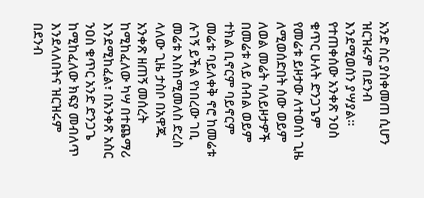አንድ ስር ያስቀመጠ ሲሆን ዝርዝሩም በደንብ እንደሚወሰን ያሣያል።
የተጠቀሰው አንቀጽ ንዐስ ቁጥር ሁለት ድንጋጌም የመሬቱ ይዞታው ለተወሰነ ጊዜ ለሚወሰድበት ሰው ወይም ለወል መሬት ባለይዞታዎች በመሬቱ ላይ ሰብል ወይም ተክል ቢኖርም ባይኖርም መሬቱ ባይለቀቅ ኖሮ ከመሬቱ ሉገኝ ይችል የነበረው ገቢ መሬቱ እስከሚመለስ ድረስ ላለው ጊዜ ታስቦ በአዋጁ አንቀጽ ዘጠኝ መሰረት ከሚከፈለው ካሣ በተጨማሪ እንደሚከፈል፣ በአንቀጽ አስር ንዐስ ቁጥር አንድ ድንጋጌ ከሚከፈለው ክፍያ መብለጥ እንደላለበትና ዝርዝሩም በደንብ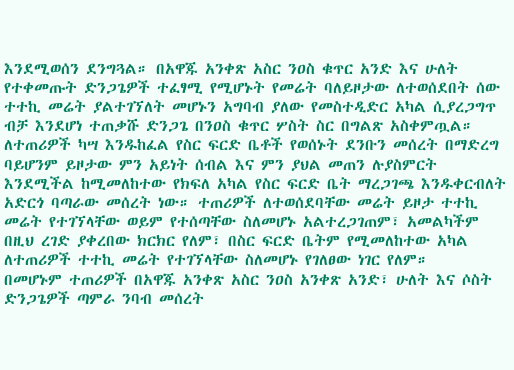እንደሚወሰን ደንግጓል። በአዋጁ አንቀጽ አስር ንዐስ ቁጥር አንድ እና ሁለት የተቀመጡት ድንጋጌዎች ተፈፃሚ የሚሆኑት የመሬት ባለይዞታው ለተወሰደበት ሰው ተተኪ መሬት ያልተገኘለት መሆኑን አግባብ ያለው የመስተዲድር አካል ሲያረጋግጥ ብቻ እንደሆነ ተጠቃሹ ድንጋጌ በንዐስ ቁጥር ሦስት ስር በግልጽ አስቀምጧል። ለተጠሪዎች ካሣ እንዱከፈል የስር ፍርድ ቤቶች የወሰኑት ደንቡን መሰረት በማድረግ ባይሆንም ይዞታው ምን አይነት ሰብል እና ምን ያህል መጠን ሉያስምርት እንደሚችል ከሚመለከተው የክፍለ አካል የስር ፍርድ ቤት ማረጋገጫ እንዱቀርብለት አድርጎ ባጣራው መሰረት ነው። ተጠሪዎች ለተወሰደባቸው መሬት ይዞታ ተተኪ መሬት የተገኘላቸው ወይም የተሰጣቸው ስለመሆኑ አልተረጋገጠም፣ አመልካችም በዚህ ረገድ ያቀረበው ክርክር የለም፣ በስር ፍርድ ቤትም የሚመለከተው አካል ለተጠሪዎች ተተኪ መሬት የተገኘላቸው ስለመሆኑ የገለፀው ነገር የለም።
በመሆኑም ተጠሪዎች በአዋጁ አንቀጽ አስር ንዐስ አንቀጽ አንድ፣ ሁለት እና ሶስት ድንጋጌዎች ጣምራ ንባብ መሰረት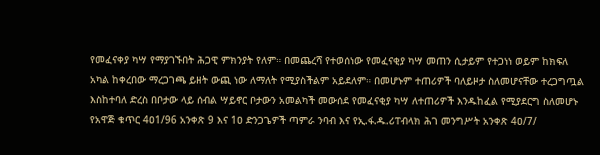የመፈናቀያ ካሣ የማያገኙበት ሕጋዊ ምክንያት የለም። በመጨረሻ የተወሰነው የመፈናቂያ ካሣ መጠን ሲታይም የተጋነነ ወይም ከክፍለ አካል ከቀረበው ማረጋገጫ ይዘት ውጪ ነው ለማለት የሚያስችልም አይደለም። በመሆኑም ተጠሪዎች ባለይዞታ ስለመሆናቸው ተረጋግጧል እስከተባለ ድረስ በቦታው ላይ ሰብል ሣይኖር ቦታውን አመልካች መውሰደ የመፈናቂያ ካሣ ለተጠሪዎች እንዱከፈል የሚያደርግ ስለመሆኑ የአዋጅ ቁጥር 4ዐ1/96 አንቀጽ 9 እና 1ዐ ድንጋጌዎች ጣምራ ንባብ እና የኢ.ፋ.ዱ.ሪፐብላክ ሕገ መንግሥት አንቀጽ 4ዐ/7/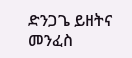ድንጋጌ ይዘትና መንፈስ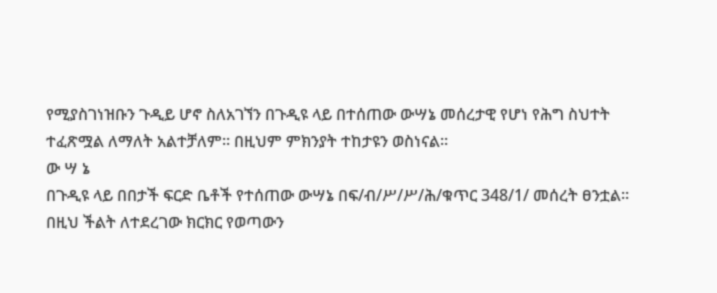የሚያስገነዝቡን ጉዲይ ሆኖ ስለአገኘን በጉዲዩ ላይ በተሰጠው ውሣኔ መሰረታዊ የሆነ የሕግ ስህተት ተፈጽሟል ለማለት አልተቻለም። በዚህም ምክንያት ተከታዩን ወስነናል።
ው ሣ ኔ
በጉዲዩ ላይ በበታች ፍርድ ቤቶች የተሰጠው ውሣኔ በፍ/ብ/ሥ/ሥ/ሕ/ቁጥር 348/1/ መሰረት ፀንቷል።
በዚህ ችልት ለተደረገው ክርክር የወጣውን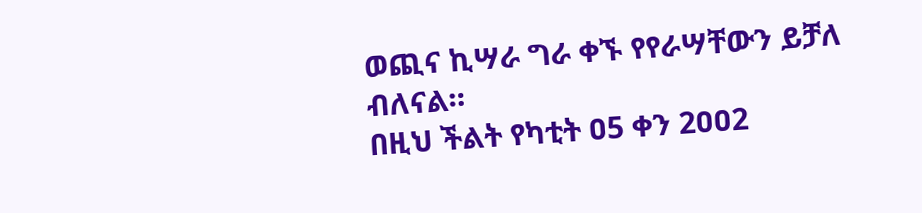ወጪና ኪሣራ ግራ ቀኙ የየራሣቸውን ይቻለ ብለናል።
በዚህ ችልት የካቲት ዐ5 ቀን 2ዐዐ2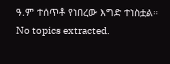ዓ.ም ተሰጥቶ የነበረው እግድ ተነስቷል።
No topics extracted.